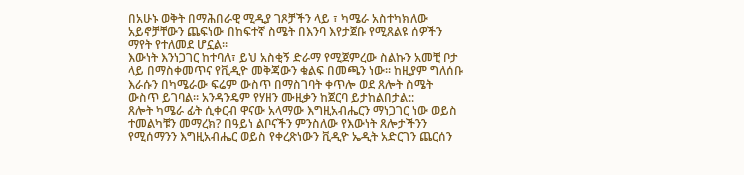በአሁኑ ወቅት በማሕበራዊ ሚዲያ ገጾቻችን ላይ ፣ ካሜራ አስተካክለው አይኖቻቸውን ጨፍነው በከፍተኛ ስሜት በእንባ እየታጀቡ የሚጸልዩ ሰዎችን ማየት የተለመደ ሆኗል።
እውነት እንነጋገር ከተባለ፣ ይህ አስቂኝ ድራማ የሚጀምረው ስልኩን አመቺ ቦታ ላይ በማስቀመጥና የቪዲዮ መቅጃውን ቁልፍ በመጫን ነው። ከዚያም ግለሰቡ እራሱን በካሜራው ፍሬም ውስጥ በማስገባት ቀጥሎ ወደ ጸሎት ስሜት ውስጥ ይገባል። አንዳንዴም የሃዘን ሙዚቃን ከጀርባ ይታከልበታል::
ጸሎት ካሜራ ፊት ሲቀርብ ዋናው አላማው እግዚአብሔርን ማነጋገር ነው ወይስ ተመልካቹን መማረክ? በዓይነ ልቦናችን ምንስለው የእውነት ጸሎታችንን የሚሰማንን እግዚአብሔር ወይስ የቀረጽነውን ቪዲዮ ኤዲት አድርገን ጨርሰን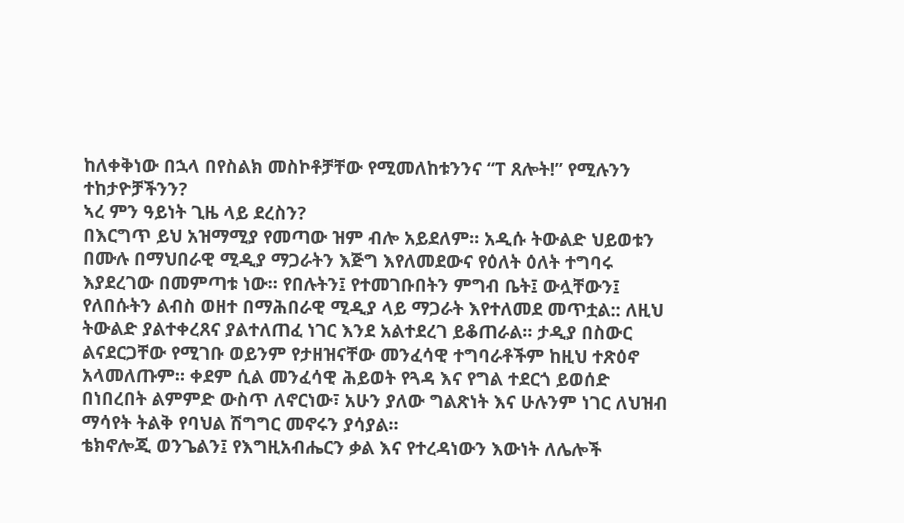ከለቀቅነው በኋላ በየስልክ መስኮቶቻቸው የሚመለከቱንንና “ፐ ጸሎት!” የሚሉንን ተከታዮቻችንን?
ኣረ ምን ዓይነት ጊዜ ላይ ደረስን?
በእርግጥ ይህ አዝማሚያ የመጣው ዝም ብሎ አይደለም። አዲሱ ትውልድ ህይወቱን በሙሉ በማህበራዊ ሚዲያ ማጋራትን እጅግ እየለመደውና የዕለት ዕለት ተግባሩ እያደረገው በመምጣቱ ነው። የበሉትን፤ የተመገቡበትን ምግብ ቤት፤ ውሏቸውን፤ የለበሱትን ልብስ ወዘተ በማሕበራዊ ሚዲያ ላይ ማጋራት እየተለመደ መጥቷል:: ለዚህ ትውልድ ያልተቀረጸና ያልተለጠፈ ነገር እንደ አልተደረገ ይቆጠራል። ታዲያ በስውር ልናደርጋቸው የሚገቡ ወይንም የታዘዝናቸው መንፈሳዊ ተግባራቶችም ከዚህ ተጽዕኖ አላመለጡም። ቀደም ሲል መንፈሳዊ ሕይወት የጓዳ እና የግል ተደርጎ ይወሰድ በነበረበት ልምምድ ውስጥ ለኖርነው፣ አሁን ያለው ግልጽነት እና ሁሉንም ነገር ለህዝብ ማሳየት ትልቅ የባህል ሽግግር መኖሩን ያሳያል።
ቴክኖሎጂ ወንጌልን፤ የእግዚአብሔርን ቃል እና የተረዳነውን እውነት ለሌሎች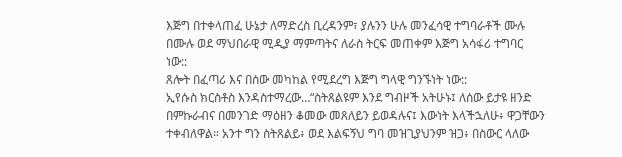እጅግ በተቀላጠፈ ሁኔታ ለማድረስ ቢረዳንም፣ ያሉንን ሁሉ መንፈሳዊ ተግባራቶች ሙሉ በሙሉ ወደ ማህበራዊ ሚዲያ ማምጣትና ለራስ ትርፍ መጠቀም እጅግ አሳፋሪ ተግባር ነው::
ጸሎት በፈጣሪ እና በሰው መካከል የሚደረግ እጅግ ግላዊ ግንኙነት ነው::
ኢየሱስ ክርስቶስ እንዳስተማረው…“ስትጸልዩም እንደ ግብዞች አትሁኑ፤ ለሰው ይታዩ ዘንድ በምኩራብና በመንገድ ማዕዘን ቆመው መጸለይን ይወዳሉና፤ እውነት እላችኋለሁ፥ ዋጋቸውን ተቀብለዋል። አንተ ግን ስትጸልይ፥ ወደ እልፍኝህ ግባ መዝጊያህንም ዝጋ፥ በስውር ላለው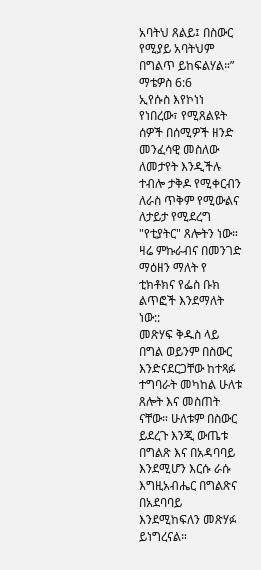አባትህ ጸልይ፤ በስውር የሚያይ አባትህም በግልጥ ይከፍልሃል።” ማቴዎስ 6:6
ኢየሱስ እየኮነነ የነበረው፣ የሚጸልዩት ሰዎች በሰሚዎች ዘንድ መንፈሳዊ መስለው ለመታየት እንዲችሉ ተብሎ ታቅዶ የሚቀርብን ለራስ ጥቅም የሚውልና ለታይታ የሚደረግ "የቲያትር" ጸሎትን ነው። ዛሬ ምኩራብና በመንገድ ማዕዘን ማለት የ ቲክቶክና የፌስ ቡክ ልጥፎች እንደማለት ነው::
መጽሃፍ ቅዱስ ላይ በግል ወይንም በስውር እንድናደርጋቸው ከተጻፉ ተግባራት መካከል ሁለቱ ጸሎት እና መስጠት ናቸው። ሁለቱም በስውር ይደረጉ እንጂ ውጤቱ በግልጽ እና በአዳባባይ እንደሚሆን እርሱ ራሱ እግዚአብሔር በግልጽና በአደባባይ እንደሚከፍለን መጽሃፉ ይነግረናል።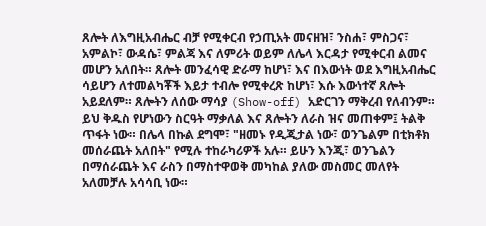ጸሎት ለእግዚአብሔር ብቻ የሚቀርብ የኃጢአት መናዘዝ፣ ንስሐ፣ ምስጋና፣ አምልኮ፣ ውዳሴ፣ ምልጃ እና ለምሪት ወይም ለሌላ እርዳታ የሚቀርብ ልመና መሆን አለበት። ጸሎት መንፈሳዊ ድራማ ከሆነ፣ እና በእውነት ወደ እግዚአብሔር ሳይሆን ለተመልካቾች እይታ ተብሎ የሚቀረጽ ከሆነ፣ እሱ እውነተኛ ጸሎት አይደለም። ጸሎትን ለሰው ማሳያ (Show-off) አድርገን ማቅረብ የለብንም።
ይህ ቅዱስ የሆነውን ስርዓት ማቃለል እና ጸሎትን ለራስ ዝና መጠቀም፤ ትልቅ ጥፋት ነው። በሌላ በኩል ደግሞ፣ "ዘመኑ የዲጂታል ነው፣ ወንጌልም በቲክቶክ መሰራጨት አለበት" የሚሉ ተከራካሪዎች አሉ። ይሁን እንጂ፣ ወንጌልን በማሰራጨት እና ራስን በማስተዋወቅ መካከል ያለው መስመር መለየት አለመቻሉ አሳሳቢ ነው።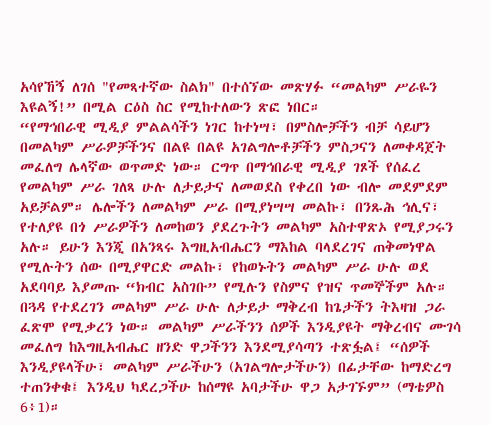አሳየኸኝ ለገሰ "የመጻተኛው ስልክ" በተሰኘው መጽሃፉ “መልካም ሥራዬን እዩልኝ!” በሚል ርዕስ ስር የሚከተለውን ጽፎ ነበር።
“የማኅበራዊ ሚዲያ ምልልሳችን ነገር ከተነሣ፣ በምስሎቻችን ብቻ ሳይሆን በመልካም ሥራዎቻችንና በልዩ በልዩ አገልግሎቶቻችን ምስጋናን ለመቀዳጀት መፈለግ ሌላኛው ወጥመድ ነው። ርግጥ በማኅበራዊ ሚዲያ ገጾች የሰፈረ የመልካም ሥራ ገለጻ ሁሉ ለታይታና ለመወደስ የቀረበ ነው ብሎ መደምደም አይቻልም። ሌሎችን ለመልካም ሥራ በሚያነሣሣ መልኩ፣ በንጹሕ ኅሊና፣ የተለያዩ በጎ ሥራዎችን ለመከወን ያደረጉትን መልካም አስተዋጽኦ የሚያጋሩን አሉ። ይሁን እንጂ በአንጻሩ እግዚአብሔርን ማእከል ባላደረገና ጠቅመነዋል የሚሉትን ሰው በሚያዋርድ መልኩ፣ የከወኑትን መልካም ሥራ ሁሉ ወደ አደባባይ እያመጡ “ክብር አስገቡ” የሚሉን የስምና የዝና ጥመኞችም አሉ። በጓዳ የተደረገን መልካም ሥራ ሁሉ ለታይታ ማቅረብ ከጌታችን ትእዛዝ ጋራ ፈጽሞ የሚቃረን ነው። መልካም ሥራችንን ሰዎች እንዲያዩት ማቅረብና ሙገሳ መፈለግ ከእግዚአብሔር ዘንድ ዋጋችንን እንደሚያሳጣን ተጽፏል፤ “ሰዎች እንዲያዩላችሁ፣ መልካም ሥራችሁን (አገልግሎታችሁን) በፊታቸው ከማድረግ ተጠንቀቁ፤ እንዲህ ካደረጋችሁ ከሰማዩ አባታችሁ ዋጋ አታገኙም” (ማቴዎስ 6፥1)።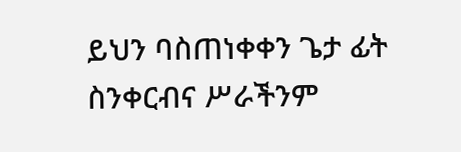ይህን ባስጠነቀቀን ጌታ ፊት ስንቀርብና ሥራችንም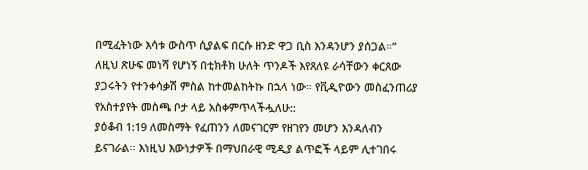በሚፈትነው እሳቱ ውስጥ ሲያልፍ በርሱ ዘንድ ዋጋ ቢስ እንዳንሆን ያሰጋል።”
ለዚህ ጽሁፍ መነሻ የሆነኝ በቲክቶክ ሁለት ጥንዶች እየጸለዩ ራሳቸውን ቀርጸው ያጋሩትን የተንቀሳቃሽ ምስል ከተመልከትኩ በኋላ ነው። የቪዲዮውን መስፈንጠሪያ የአስተያየት መስጫ ቦታ ላይ አስቀምጥላችሗለሁ::
ያዕቆብ 1:19 ለመስማት የፈጠንን ለመናገርም የዘገየን መሆን እንዳለብን ይናገራል። እነዚህ እውነታዎች በማህበራዊ ሚዲያ ልጥፎች ላይም ሊተገበሩ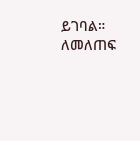ይገባል። ለመለጠፍ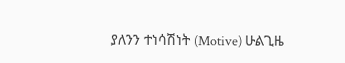ያለንን ተነሳሽነት (Motive) ሁልጊዜ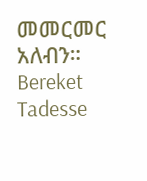መመርመር አለብን።
Bereket Tadesse